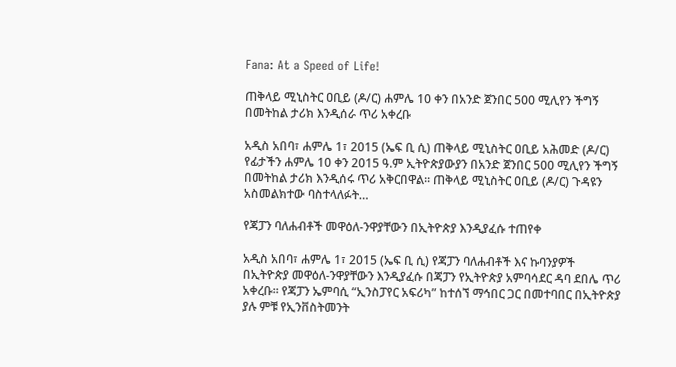Fana: At a Speed of Life!

ጠቅላይ ሚኒስትር ዐቢይ (ዶ/ር) ሐምሌ 10 ቀን በአንድ ጀንበር 500 ሚሊየን ችግኝ በመትከል ታሪክ እንዲሰራ ጥሪ አቀረቡ

አዲስ አበባ፣ ሐምሌ 1፣ 2015 (ኤፍ ቢ ሲ) ጠቅላይ ሚኒስትር ዐቢይ አሕመድ (ዶ/ር) የፊታችን ሐምሌ 10 ቀን 2015 ዓ.ም ኢትዮጵያውያን በአንድ ጀንበር 500 ሚሊየን ችግኝ በመትከል ታሪክ እንዲሰሩ ጥሪ አቅርበዋል፡፡ ጠቅላይ ሚኒስትር ዐቢይ (ዶ/ር) ጉዳዩን አስመልክተው ባስተላለፉት…

የጃፓን ባለሐብቶች መዋዕለ-ንዋያቸውን በኢትዮጵያ እንዲያፈሱ ተጠየቀ

አዲስ አበባ፣ ሐምሌ 1፣ 2015 (ኤፍ ቢ ሲ) የጃፓን ባለሐብቶች እና ኩባንያዎች በኢትዮጵያ መዋዕለ-ንዋያቸውን እንዲያፈሱ በጃፓን የኢትዮጵያ አምባሳደር ዳባ ደበሌ ጥሪ አቀረቡ፡፡ የጃፓን ኤምባሲ “ኢንስፓየር አፍሪካ” ከተሰኘ ማኅበር ጋር በመተባበር በኢትዮጵያ ያሉ ምቹ የኢንቨስትመንት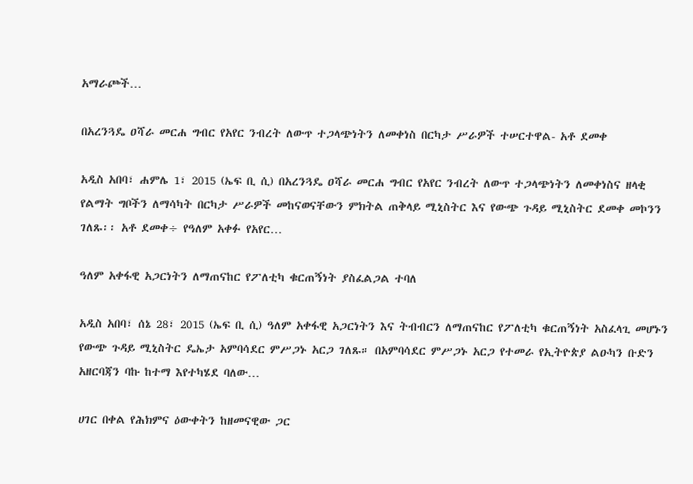አማራጮች…

በአረንጓዴ ዐሻራ መርሐ ግብር የአየር ንብረት ለውጥ ተጋላጭነትን ለመቀነስ በርካታ ሥራዎች ተሠርተዋል- አቶ ደመቀ

አዲስ አበባ፣ ሐምሌ 1፣ 2015 (ኤፍ ቢ ሲ) በአረንጓዴ ዐሻራ መርሐ ግብር የአየር ንብረት ለውጥ ተጋላጭነትን ለመቀነስና ዘላቂ የልማት ግቦችን ለማሳካት በርካታ ሥራዎች መከናወናቸውን ምክትል ጠቅላይ ሚኒስትር እና የውጭ ጉዳይ ሚኒስትር ደመቀ መኮንን ገለጹ፡፡ አቶ ደመቀ÷ የዓለም አቀፉ የአየር…

ዓለም አቀፋዊ አጋርነትን ለማጠናከር የፖለቲካ ቁርጠኝነት ያስፈልጋል ተባለ

አዲስ አበባ፣ ሰኔ 28፣ 2015 (ኤፍ ቢ ሲ) ዓለም አቀፋዊ አጋርነትን እና ትብብርን ለማጠናከር የፖለቲካ ቁርጠኝነት አስፈላጊ መሆኑን የውጭ ጉዳይ ሚኒስትር ዴኤታ አምባሳደር ምሥጋኑ አርጋ ገለጹ። በአምባሳደር ምሥጋኑ አርጋ የተመራ የኢትዮጵያ ልዑካን ቡድን አዘርባጃን ባኩ ከተማ እየተካሄደ ባለው…

ሀገር በቀል የሕክምና ዕውቀትን ከዘመናዊው ጋር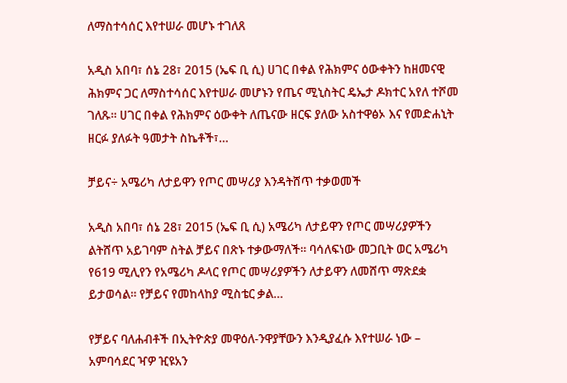ለማስተሳሰር እየተሠራ መሆኑ ተገለጸ

አዲስ አበባ፣ ሰኔ 28፣ 2015 (ኤፍ ቢ ሲ) ሀገር በቀል የሕክምና ዕውቀትን ከዘመናዊ ሕክምና ጋር ለማስተሳሰር እየተሠራ መሆኑን የጤና ሚኒስትር ዴኤታ ዶክተር አየለ ተሾመ ገለጹ። ሀገር በቀል የሕክምና ዕውቀት ለጤናው ዘርፍ ያለው አስተዋፅኦ እና የመድሐኒት ዘርፉ ያለፉት ዓመታት ስኬቶች፣…

ቻይና÷ አሜሪካ ለታይዋን የጦር መሣሪያ እንዳትሸጥ ተቃወመች

አዲስ አበባ፣ ሰኔ 28፣ 2015 (ኤፍ ቢ ሲ) አሜሪካ ለታይዋን የጦር መሣሪያዎችን ልትሸጥ አይገባም ስትል ቻይና በጽኑ ተቃውማለች፡፡ ባሳለፍነው መጋቢት ወር አሜሪካ የ619 ሚሊየን የአሜሪካ ዶላር የጦር መሣሪያዎችን ለታይዋን ለመሸጥ ማጽደቋ ይታወሳል፡፡ የቻይና የመከላከያ ሚስቴር ቃል…

የቻይና ባለሐብቶች በኢትዮጵያ መዋዕለ-ንዋያቸውን እንዲያፈሱ እየተሠራ ነው – አምባሳደር ዣዎ ዢዩአን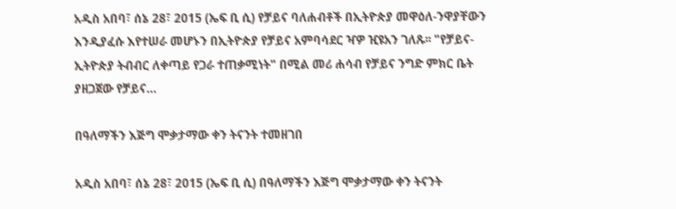አዲስ አበባ፣ ሰኔ 28፣ 2015 (ኤፍ ቢ ሲ) የቻይና ባለሐብቶች በኢትዮጵያ መዋዕለ-ንዋያቸውን እንዲያፈሱ እየተሠራ መሆኑን በኢትዮጵያ የቻይና አምባሳደር ዣዎ ዢዩአን ገለጹ፡፡ "የቻይና-ኢትዮጵያ ትብብር ለቀጣይ የጋራ ተጠቃሚነት" በሚል መሪ ሐሳብ የቻይና ንግድ ምክር ቤት ያዘጋጀው የቻይና…

በዓለማችን እጅግ ሞቃታማው ቀን ትናንት ተመዘገበ

አዲስ አበባ፣ ሰኔ 28፣ 2015 (ኤፍ ቢ ሲ) በዓለማችን እጅግ ሞቃታማው ቀን ትናንት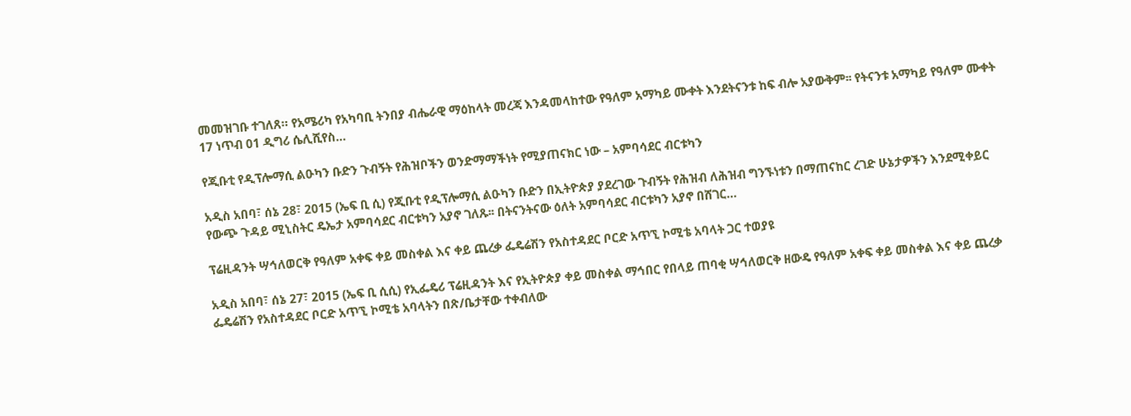መመዝገቡ ተገለጸ። የአሜሪካ የአካባቢ ትንበያ ብሔራዊ ማዕከላት መረጃ እንዳመላከተው የዓለም አማካይ ሙቀት እንደትናንቱ ከፍ ብሎ አያውቅም፡፡ የትናንቱ አማካይ የዓለም ሙቀት 17 ነጥብ 01 ዲግሪ ሴሊሺየስ…

የጂቡቲ የዲፕሎማሲ ልዑካን ቡድን ጉብኝት የሕዝቦችን ወንድማማችነት የሚያጠናክር ነው – አምባሳደር ብርቱካን

አዲስ አበባ፣ ሰኔ 28፣ 2015 (ኤፍ ቢ ሲ) የጂቡቲ የዲፕሎማሲ ልዑካን ቡድን በኢትዮጵያ ያደረገው ጉብኝት የሕዝብ ለሕዝብ ግንኙነቱን በማጠናከር ረገድ ሁኔታዎችን እንደሚቀይር የውጭ ጉዳይ ሚኒስትር ዴኤታ አምባሳደር ብርቱካን አያኖ ገለጹ፡፡ በትናንትናው ዕለት አምባሳደር ብርቱካን አያኖ በሸገር…

ፕሬዚዳንት ሣኅለወርቅ የዓለም አቀፍ ቀይ መስቀል እና ቀይ ጨረቃ ፌዴሬሽን የአስተዳደር ቦርድ አጥኚ ኮሚቴ አባላት ጋር ተወያዩ

አዲስ አበባ፣ ሰኔ 27፣ 2015 (ኤፍ ቢ ሲሲ) የኢፌዴሪ ፕሬዚዳንት እና የኢትዮጵያ ቀይ መስቀል ማኅበር የበላይ ጠባቂ ሣኅለወርቅ ዘውዴ የዓለም አቀፍ ቀይ መስቀል እና ቀይ ጨረቃ ፌዴሬሽን የአስተዳደር ቦርድ አጥኚ ኮሚቴ አባላትን በጽ/ቤታቸው ተቀብለው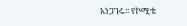አነጋገሩ፡፡ የኮሚቴ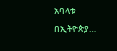አባላቱ በኢትዮጵያ…